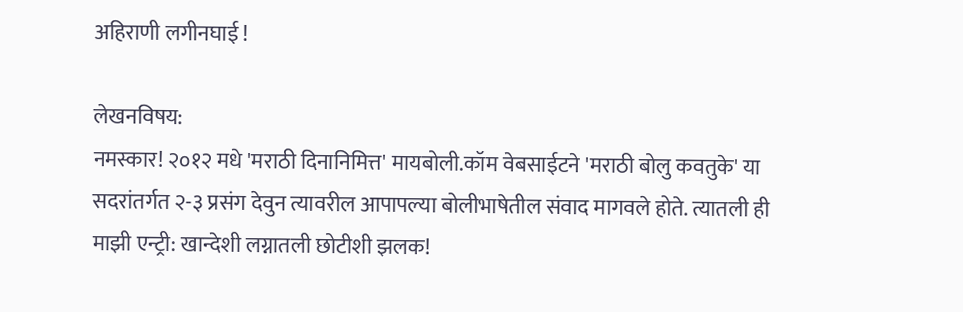अहिराणी लगीनघाई !

लेखनविषय:
नमस्कार! २०१२ मधे 'मराठी दिनानिमित्त' मायबोली.कॉम वेबसाईटने 'मराठी बोलु कवतुके' या सदरांतर्गत २-३ प्रसंग देवुन त्यावरील आपापल्या बोलीभाषेतील संवाद मागवले होते. त्यातली ही माझी एन्ट्री: खान्देशी लग्नातली छोटीशी झलक!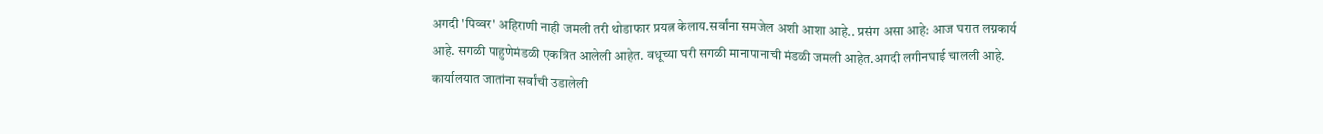अगदी 'पिव्वर' अहिराणी नाही जमली तरी थोडाफार प्रयत्न केलाय.सर्वांना समजेल अशी आशा आहे.. प्रसंग असा आहे: आज घरात लग्नकार्य आहे. सगळी पाहुणेमंडळी एकत्रित आलेली आहेत. वधूच्या घरी सगळी मानापानाची मंडळी जमली आहेत.अगदी लगीनघाई चालली आहे. कार्यालयात जातांना सर्वांची उडालेली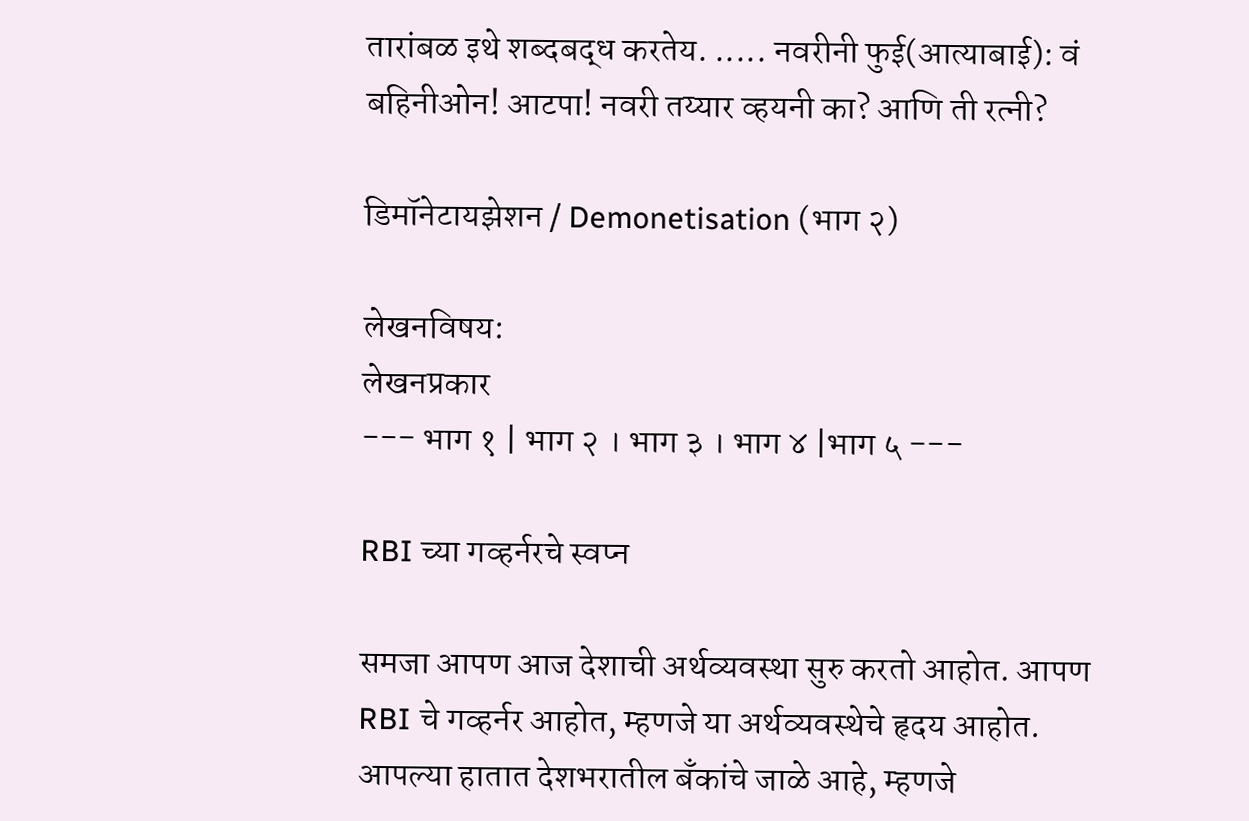तारांबळ इथे शब्दबद्ध करतेय. ..... नवरीनी फुई(आत्याबाई): वं बहिनीओन! आटपा! नवरी तय्यार व्हयनी का? आणि ती रत्नी?

डिमॉनेटायझेशन / Demonetisation (भाग २)

लेखनविषय:
लेखनप्रकार
--- भाग १ | भाग २ । भाग ३ । भाग ४ |भाग ५ ---

RBI च्या गव्हर्नरचे स्वप्न

समजा आपण आज देशाची अर्थव्यवस्था सुरु करतो आहोत. आपण RBI चे गव्हर्नर आहोत, म्हणजे या अर्थव्यवस्थेचे हृदय आहोत. आपल्या हातात देशभरातील बँकांचे जाळे आहे, म्हणजे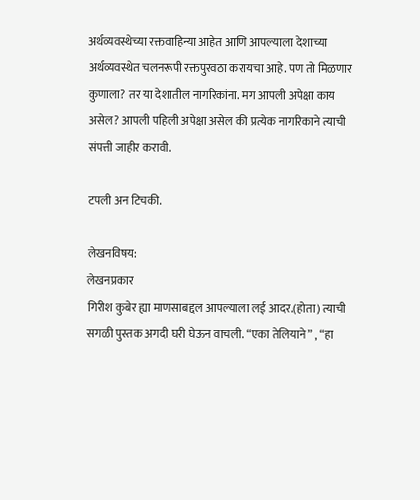अर्थव्यवस्थेच्या रक्तवाहिन्या आहेत आणि आपल्याला देशाच्या अर्थव्यवस्थेत चलनरूपी रक्तपुरवठा करायचा आहे. पण तो मिळणार कुणाला? तर या देशातील नागरिकांना. मग आपली अपेक्षा काय असेल? आपली पहिली अपेक्षा असेल की प्रत्येक नागरिकाने त्याची संपत्ती जाहीर करावी.

टपली अन टिचकी.

लेखनविषय:
लेखनप्रकार
गिरीश कुबेर ह्या माणसाबद्दल आपल्याला लई आदर.(होता) त्याची सगळी पुस्तक अगदी घरी घेऊन वाचली. “एका तेलियाने” , “हा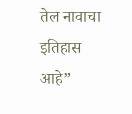तेल नावाचा इतिहास आहे”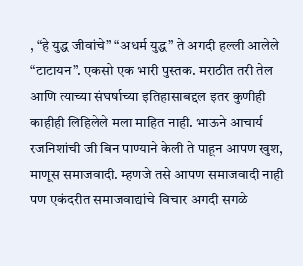, “हे युद्ध जीवांचे” “अधर्म युद्ध” ते अगदी हल्ली आलेले “टाटायन”. एकसो एक भारी पुस्तक. मराठीत तरी तेल आणि त्याच्या संघर्षाच्या इतिहासाबद्दल इतर कुणीही काहीही लिहिलेले मला माहित नाही. भाऊने आचार्य रजनिशांची जी बिन पाण्याने केली ते पाहून आपण खुश, माणूस समाजवादी. म्हणजे तसे आपण समाजवादी नाही पण एकंदरीत समाजवाद्यांचे विचार अगदी सगळे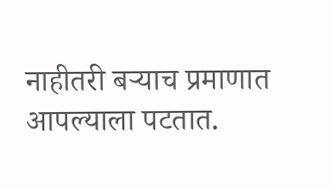नाहीतरी बऱ्याच प्रमाणात आपल्याला पटतात.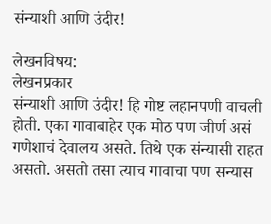संन्याशी आणि उंदीर!

लेखनविषय:
लेखनप्रकार
संन्याशी आणि उंदीर! हि गोष्ट लहानपणी वाचली होती. एका गावाबाहेर एक मोठ पण जीर्ण असं गणेशाचं देवालय असते. तिथे एक संन्यासी राहत असतो. असतो तसा त्याच गावाचा पण सन्यास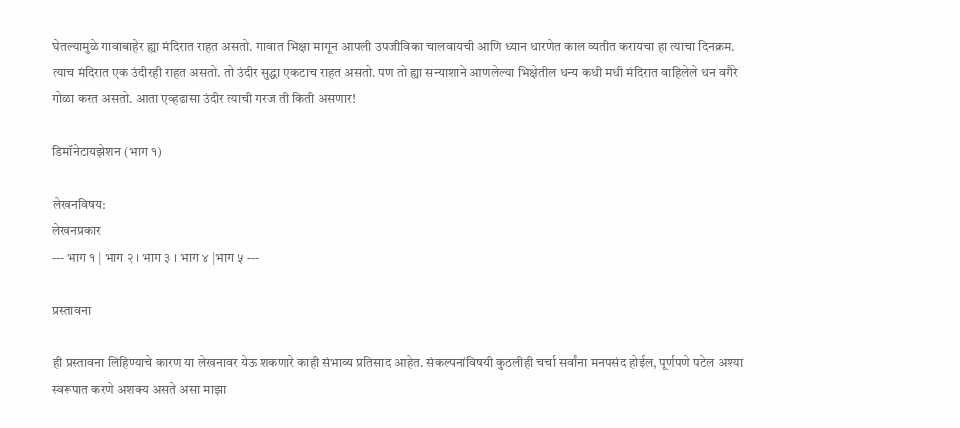घेतल्यामुळे गावाबाहेर ह्या मंदिरात राहत असतो. गावात भिक्षा मागून आपली उपजीविका चालवायची आणि ध्यान धारणेत काल व्यतीत करायचा हा त्याचा दिनक्रम. त्याच मंदिरात एक उंदीरही राहत असतो. तो उंदीर सुद्धा एकटाच राहत असतो. पण तो ह्या सन्याशाने आणलेल्या भिक्षेतील धन्य कधी मधी मंदिरात वाहिलेले धन वगैरे गोळा करत असतो. आता एव्हढासा उंदीर त्याची गरज ती किती असणार!

डिमॉनेटायझेशन (भाग १)

लेखनविषय:
लेखनप्रकार
--- भाग १ | भाग २ । भाग ३ । भाग ४ |भाग ५ ---

प्रस्तावना

ही प्रस्तावना लिहिण्याचे कारण या लेखनावर येऊ शकणारे काही संभाव्य प्रतिसाद आहेत. संकल्पनांविषयी कुठलीही चर्चा सर्वांना मनपसंद होईल, पूर्णपणे पटेल अश्या स्वरूपात करणे अशक्य असते असा माझा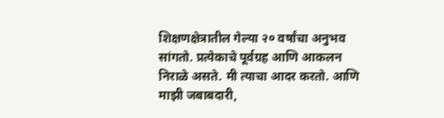शिक्षणक्षेत्रातील गेल्या २० वर्षांचा अनुभव सांगतो. प्रत्येकाचे पूर्वग्रह आणि आकलन निराळे असते. मी त्याचा आदर करतो. आणि माझी जबाबदारी,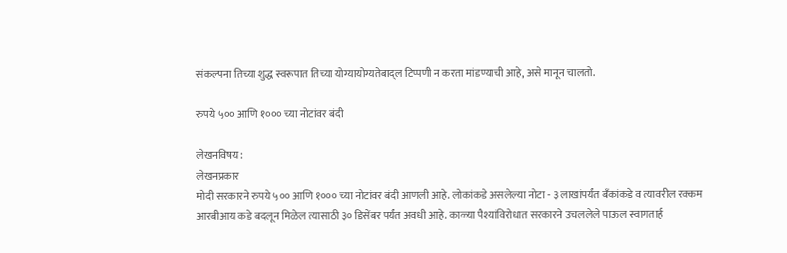संकल्पना तिच्या शुद्ध स्वरूपात तिच्या योग्यायोग्यतेबाद्ल टिप्पणी न करता मांडण्याची आहे, असे मानून चालतो.

रुपये ५०० आणि १००० च्या नोटांवर बंदी

लेखनविषय:
लेखनप्रकार
मोदी सरकारने रुपये ५०० आणि १००० च्या नोटांवर बंदी आणली आहे. लोकांकडे असलेल्या नोटा - ३ लाखांपर्यंत बँकांकडे व त्यावरील रक्कम आरबीआय कडे बदलून मिळेल त्यासाठी ३० डिसेंबर पर्यंत अवधी आहे. काळ्या पैश्यांविरोधात सरकारने उचललेले पाऊल स्वागतार्ह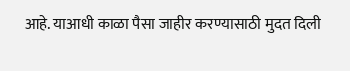आहे. याआधी काळा पैसा जाहीर करण्यासाठी मुदत दिली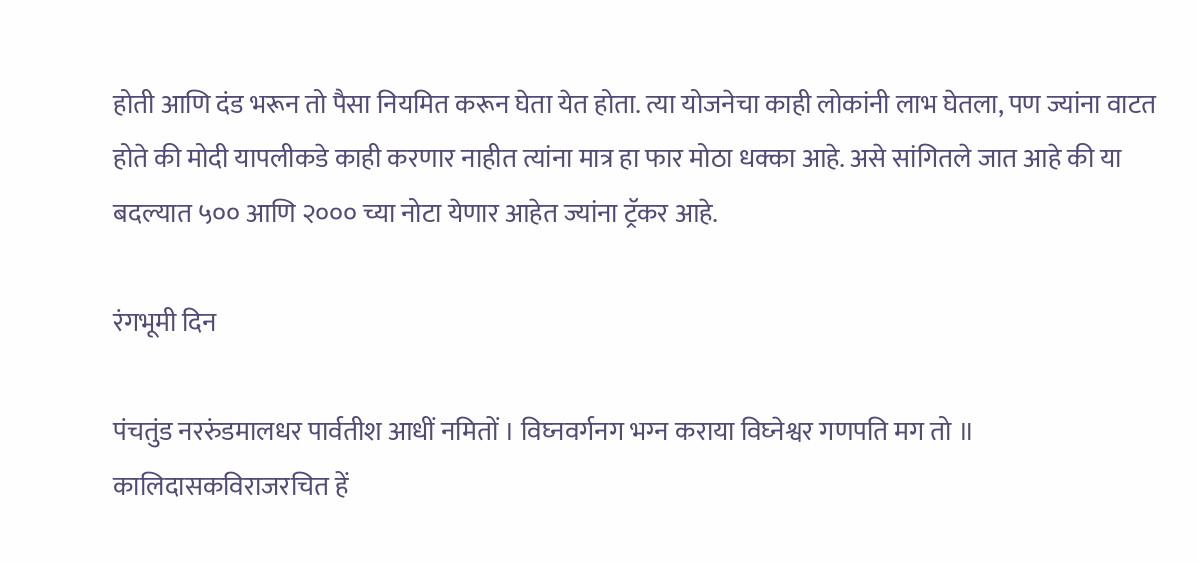होती आणि दंड भरून तो पैसा नियमित करून घेता येत होता. त्या योजनेचा काही लोकांनी लाभ घेतला, पण ज्यांना वाटत होते की मोदी यापलीकडे काही करणार नाहीत त्यांना मात्र हा फार मोठा धक्का आहे. असे सांगितले जात आहे की या बदल्यात ५०० आणि २००० च्या नोटा येणार आहेत ज्यांना ट्रॅकर आहे.

रंगभूमी दिन

पंचतुंड नररुंडमालधर पार्वतीश आधीं नमितों । विघ्‍नवर्गनग भग्‍न कराया विघ्‍नेश्वर गणपति मग तो ॥ कालिदासकविराजरचित हें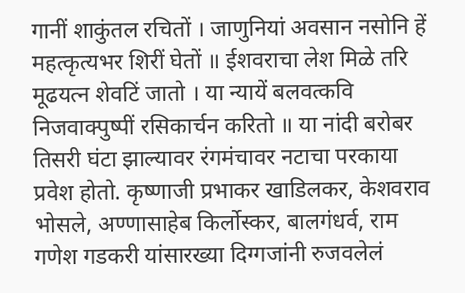गानीं शाकुंतल रचितों । जाणुनियां अवसान नसोनि हें महत्कृत्यभर शिरीं घेतों ॥ ईशवराचा लेश मिळे तरि मूढयत्‍न शेवटिं जातो । या न्यायें बलवत्कवि निजवाक्पुष्पीं रसिकार्चन करितो ॥ या नांदी बरोबर तिसरी घंटा झाल्यावर रंगमंचावर नटाचा परकाया प्रवेश होतो. कृष्णाजी प्रभाकर खाडिलकर, केशवराव भोसले, अण्णासाहेब किर्लोस्कर, बालगंधर्व, राम गणेश गडकरी यांसारख्या दिग्गजांनी रुजवलेलं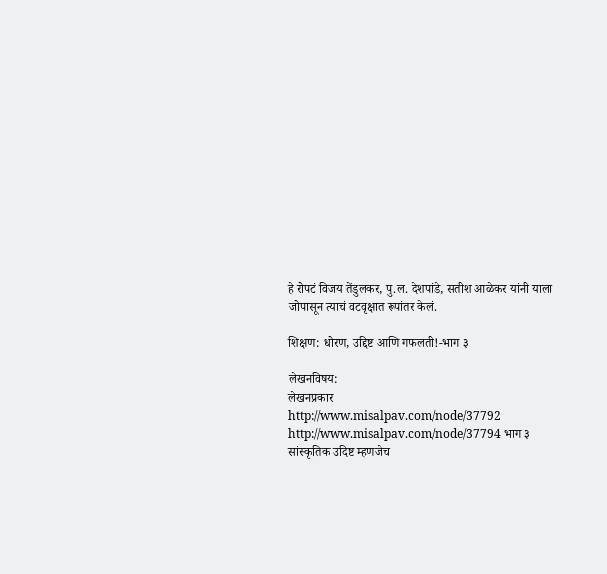हे रोपटं विजय तेंडुलकर, पु.ल. देशपांडे, सतीश आळेकर यांनी याला जोपासून त्याचं वटवृक्षात रूपांतर केलं.

शिक्षण: धोरण, उद्दिष्ट आणि गफलती!-भाग ३

लेखनविषय:
लेखनप्रकार
http://www.misalpav.com/node/37792 http://www.misalpav.com/node/37794 भाग ३ सांस्कृतिक उदिष्ट म्हणजेच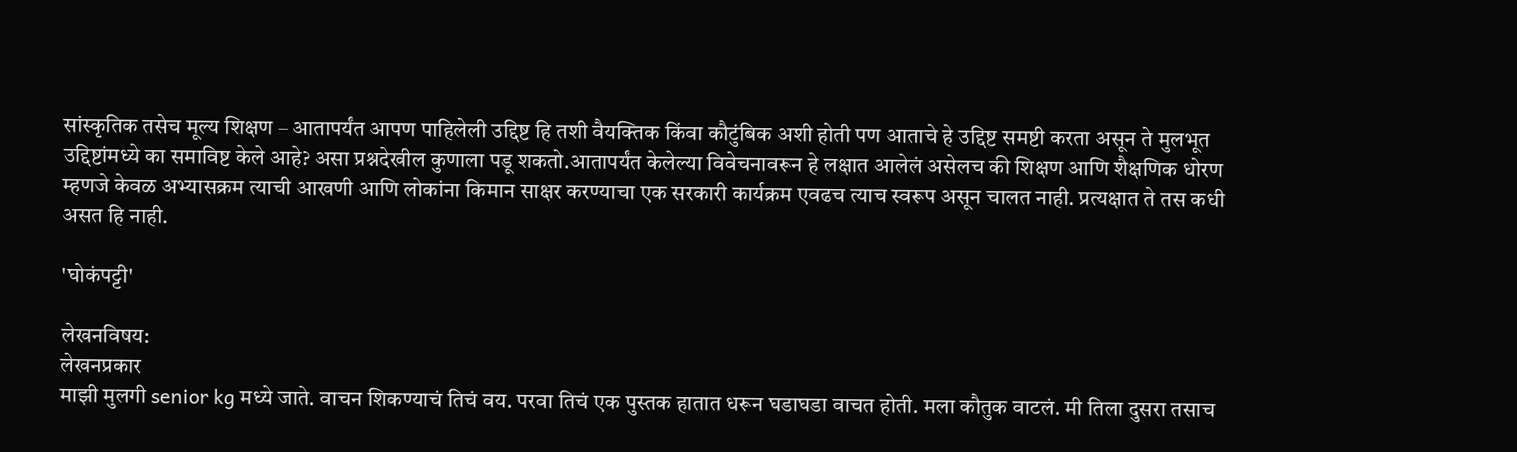सांस्कृतिक तसेच मूल्य शिक्षण – आतापर्यंत आपण पाहिलेली उद्दिष्ट हि तशी वैयक्तिक किंवा कौटुंबिक अशी होती पण आताचे हे उद्दिष्ट समष्टी करता असून ते मुलभूत उद्दिष्टांमध्ये का समाविष्ट केले आहे? असा प्रश्नदेखील कुणाला पडू शकतो.आतापर्यंत केलेल्या विवेचनावरून हे लक्षात आलेलं असेलच की शिक्षण आणि शैक्षणिक धोरण म्हणजे केवळ अभ्यासक्रम त्याची आखणी आणि लोकांना किमान साक्षर करण्याचा एक सरकारी कार्यक्रम एवढच त्याच स्वरूप असून चालत नाही. प्रत्यक्षात ते तस कधी असत हि नाही.

'घोकंपट्टी'

लेखनविषय:
लेखनप्रकार
माझी मुलगी senior kg मध्ये जाते. वाचन शिकण्याचं तिचं वय. परवा तिचं एक पुस्तक हातात धरून घडाघडा वाचत होती. मला कौतुक वाटलं. मी तिला दुसरा तसाच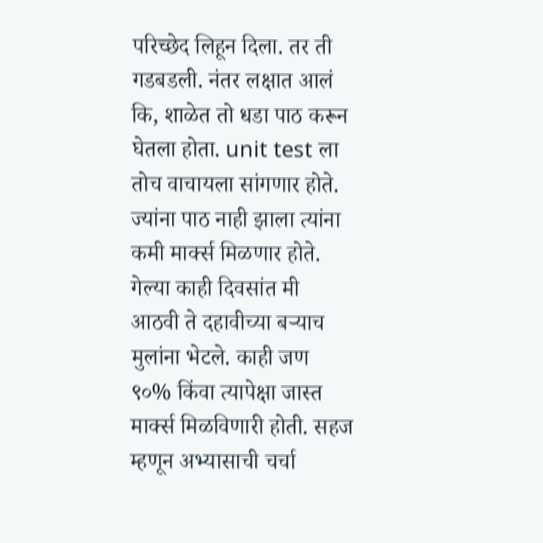परिच्छेद लिहून दिला. तर ती गडबडली. नंतर लक्षात आलं कि, शाळेत तो धडा पाठ करून घेतला होता. unit test ला तोच वाचायला सांगणार होते. ज्यांना पाठ नाही झाला त्यांना कमी मार्क्स मिळणार होते. गेल्या काही दिवसांत मी आठवी ते दहावीच्या बऱ्याच मुलांना भेटले. काही जण ९०% किंवा त्यापेक्षा जास्त मार्क्स मिळविणारी होती. सहज म्हणून अभ्यासाची चर्चा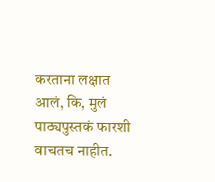करताना लक्षात आलं, कि, मुलं पाठ्यपुस्तकं फारशी वाचतच नाहीत.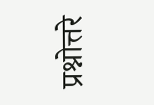प्रश्नोत्तरे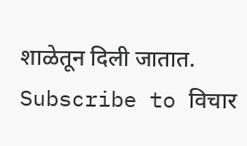शाळेतून दिली जातात.
Subscribe to विचार